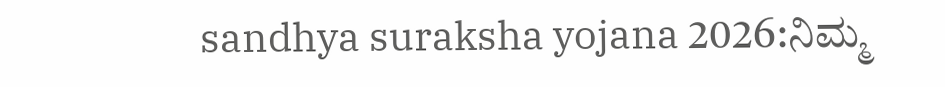sandhya suraksha yojana 2026:ನಿಮ್ಮ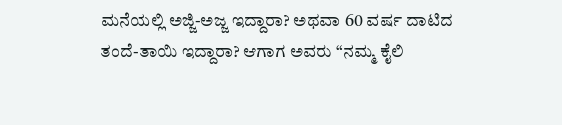ಮನೆಯಲ್ಲಿ ಅಜ್ಜಿ-ಅಜ್ಜ ಇದ್ದಾರಾ? ಅಥವಾ 60 ವರ್ಷ ದಾಟಿದ ತಂದೆ-ತಾಯಿ ಇದ್ದಾರಾ? ಆಗಾಗ ಅವರು “ನಮ್ಮ ಕೈಲಿ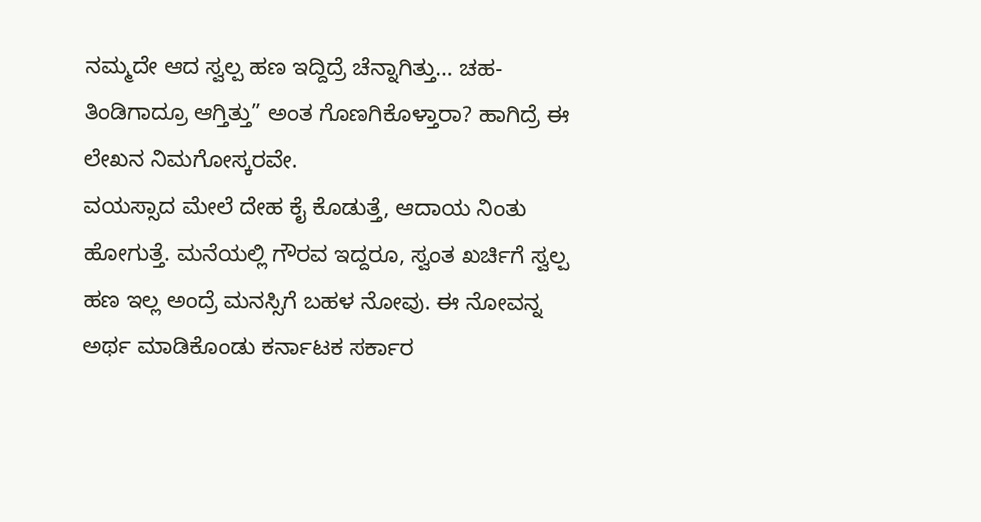ನಮ್ಮದೇ ಆದ ಸ್ವಲ್ಪ ಹಣ ಇದ್ದಿದ್ರೆ ಚೆನ್ನಾಗಿತ್ತು… ಚಹ-ತಿಂಡಿಗಾದ್ರೂ ಆಗ್ತಿತ್ತು” ಅಂತ ಗೊಣಗಿಕೊಳ್ತಾರಾ? ಹಾಗಿದ್ರೆ ಈ ಲೇಖನ ನಿಮಗೋಸ್ಕರವೇ.
ವಯಸ್ಸಾದ ಮೇಲೆ ದೇಹ ಕೈ ಕೊಡುತ್ತೆ, ಆದಾಯ ನಿಂತು ಹೋಗುತ್ತೆ. ಮನೆಯಲ್ಲಿ ಗೌರವ ಇದ್ದರೂ, ಸ್ವಂತ ಖರ್ಚಿಗೆ ಸ್ವಲ್ಪ ಹಣ ಇಲ್ಲ ಅಂದ್ರೆ ಮನಸ್ಸಿಗೆ ಬಹಳ ನೋವು. ಈ ನೋವನ್ನ ಅರ್ಥ ಮಾಡಿಕೊಂಡು ಕರ್ನಾಟಕ ಸರ್ಕಾರ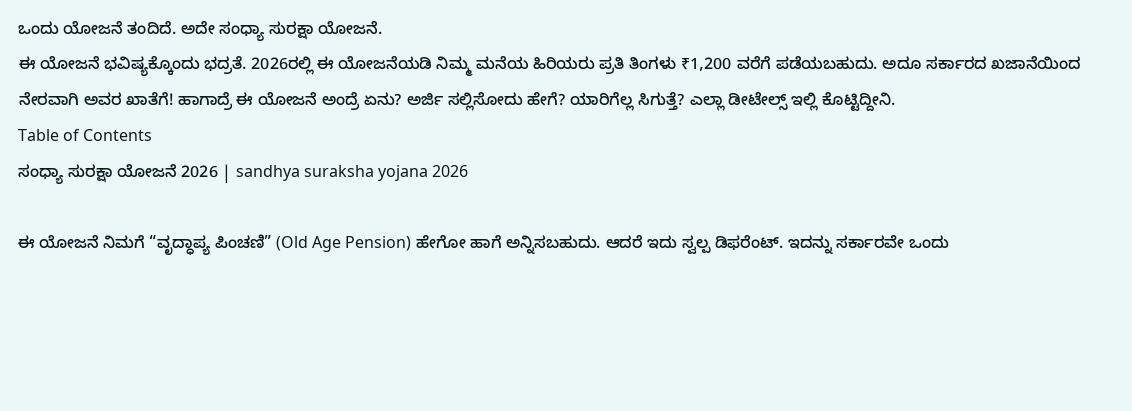ಒಂದು ಯೋಜನೆ ತಂದಿದೆ. ಅದೇ ಸಂಧ್ಯಾ ಸುರಕ್ಷಾ ಯೋಜನೆ.
ಈ ಯೋಜನೆ ಭವಿಷ್ಯಕ್ಕೊಂದು ಭದ್ರತೆ. 2026ರಲ್ಲಿ ಈ ಯೋಜನೆಯಡಿ ನಿಮ್ಮ ಮನೆಯ ಹಿರಿಯರು ಪ್ರತಿ ತಿಂಗಳು ₹1,200 ವರೆಗೆ ಪಡೆಯಬಹುದು. ಅದೂ ಸರ್ಕಾರದ ಖಜಾನೆಯಿಂದ ನೇರವಾಗಿ ಅವರ ಖಾತೆಗೆ! ಹಾಗಾದ್ರೆ ಈ ಯೋಜನೆ ಅಂದ್ರೆ ಏನು? ಅರ್ಜಿ ಸಲ್ಲಿಸೋದು ಹೇಗೆ? ಯಾರಿಗೆಲ್ಲ ಸಿಗುತ್ತೆ? ಎಲ್ಲಾ ಡೀಟೇಲ್ಸ್ ಇಲ್ಲಿ ಕೊಟ್ಟಿದ್ದೀನಿ.
Table of Contents
ಸಂಧ್ಯಾ ಸುರಕ್ಷಾ ಯೋಜನೆ 2026 | sandhya suraksha yojana 2026

ಈ ಯೋಜನೆ ನಿಮಗೆ “ವೃದ್ಧಾಪ್ಯ ಪಿಂಚಣಿ” (Old Age Pension) ಹೇಗೋ ಹಾಗೆ ಅನ್ನಿಸಬಹುದು. ಆದರೆ ಇದು ಸ್ವಲ್ಪ ಡಿಫರೆಂಟ್. ಇದನ್ನು ಸರ್ಕಾರವೇ ಒಂದು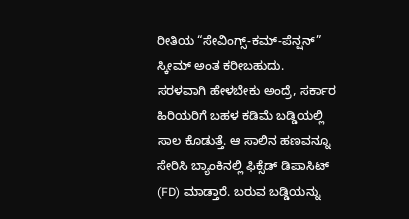ರೀತಿಯ “ಸೇವಿಂಗ್ಸ್-ಕಮ್-ಪೆನ್ಷನ್” ಸ್ಕೀಮ್ ಅಂತ ಕರೀಬಹುದು.
ಸರಳವಾಗಿ ಹೇಳಬೇಕು ಅಂದ್ರೆ, ಸರ್ಕಾರ ಹಿರಿಯರಿಗೆ ಬಹಳ ಕಡಿಮೆ ಬಡ್ಡಿಯಲ್ಲಿ ಸಾಲ ಕೊಡುತ್ತೆ. ಆ ಸಾಲಿನ ಹಣವನ್ನೂ ಸೇರಿಸಿ ಬ್ಯಾಂಕಿನಲ್ಲಿ ಫಿಕ್ಸೆಡ್ ಡಿಪಾಸಿಟ್ (FD) ಮಾಡ್ತಾರೆ. ಬರುವ ಬಡ್ಡಿಯನ್ನು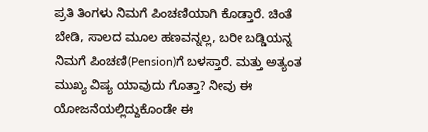ಪ್ರತಿ ತಿಂಗಳು ನಿಮಗೆ ಪಿಂಚಣಿಯಾಗಿ ಕೊಡ್ತಾರೆ. ಚಿಂತೆ ಬೇಡಿ, ಸಾಲದ ಮೂಲ ಹಣವನ್ನಲ್ಲ, ಬರೀ ಬಡ್ಡಿಯನ್ನ ನಿಮಗೆ ಪಿಂಚಣಿ(Pension)ಗೆ ಬಳಸ್ತಾರೆ. ಮತ್ತು ಅತ್ಯಂತ ಮುಖ್ಯ ವಿಷ್ಯ ಯಾವುದು ಗೊತ್ತಾ? ನೀವು ಈ ಯೋಜನೆಯಲ್ಲಿದ್ದುಕೊಂಡೇ ಈ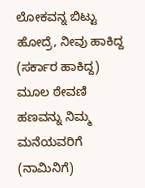ಲೋಕವನ್ನ ಬಿಟ್ಟು ಹೋದ್ರೆ, ನೀವು ಹಾಕಿದ್ದ (ಸರ್ಕಾರ ಹಾಕಿದ್ದ) ಮೂಲ ಠೇವಣಿ ಹಣವನ್ನು ನಿಮ್ಮ ಮನೆಯವರಿಗೆ (ನಾಮಿನಿಗೆ)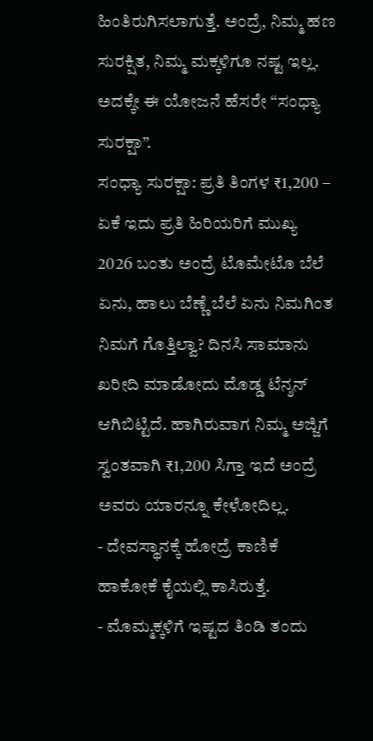ಹಿಂತಿರುಗಿಸಲಾಗುತ್ತೆ. ಅಂದ್ರೆ, ನಿಮ್ಮ ಹಣ ಸುರಕ್ಷಿತ, ನಿಮ್ಮ ಮಕ್ಕಳಿಗೂ ನಷ್ಟ ಇಲ್ಲ. ಅದಕ್ಕೇ ಈ ಯೋಜನೆ ಹೆಸರೇ “ಸಂಧ್ಯಾ ಸುರಕ್ಷಾ”.
ಸಂಧ್ಯಾ ಸುರಕ್ಷಾ: ಪ್ರತಿ ತಿಂಗಳ ₹1,200 – ಏಕೆ ಇದು ಪ್ರತಿ ಹಿರಿಯರಿಗೆ ಮುಖ್ಯ
2026 ಬಂತು ಅಂದ್ರೆ ಟೊಮೇಟೊ ಬೆಲೆ ಏನು, ಹಾಲು ಬೆಣ್ಣೆ ಬೆಲೆ ಏನು ನಿಮಗಿಂತ ನಿಮಗೆ ಗೊತ್ತಿಲ್ವಾ? ದಿನಸಿ ಸಾಮಾನು ಖರೀದಿ ಮಾಡೋದು ದೊಡ್ಡ ಟೆನ್ಶನ್ ಆಗಿಬಿಟ್ಟಿದೆ. ಹಾಗಿರುವಾಗ ನಿಮ್ಮ ಅಜ್ಜಿಗೆ ಸ್ವಂತವಾಗಿ ₹1,200 ಸಿಗ್ತಾ ಇದೆ ಅಂದ್ರೆ ಅವರು ಯಾರನ್ನೂ ಕೇಳೋದಿಲ್ಲ.
- ದೇವಸ್ಥಾನಕ್ಕೆ ಹೋದ್ರೆ ಕಾಣಿಕೆ ಹಾಕೋಕೆ ಕೈಯಲ್ಲಿ ಕಾಸಿರುತ್ತೆ.
- ಮೊಮ್ಮಕ್ಕಳಿಗೆ ಇಷ್ಟದ ತಿಂಡಿ ತಂದು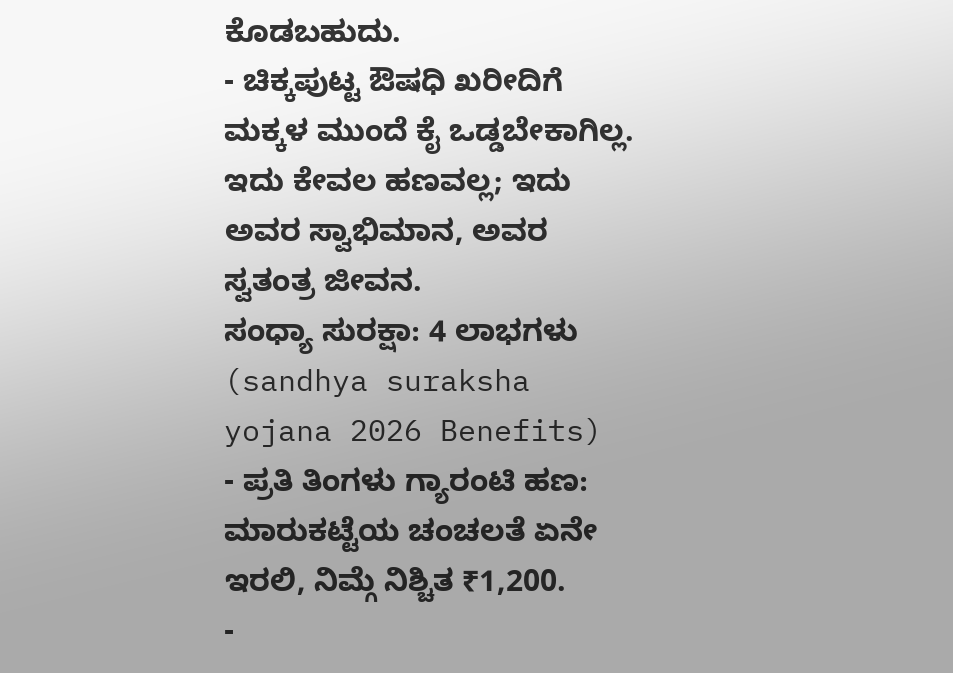ಕೊಡಬಹುದು.
- ಚಿಕ್ಕಪುಟ್ಟ ಔಷಧಿ ಖರೀದಿಗೆ ಮಕ್ಕಳ ಮುಂದೆ ಕೈ ಒಡ್ಡಬೇಕಾಗಿಲ್ಲ. ಇದು ಕೇವಲ ಹಣವಲ್ಲ; ಇದು ಅವರ ಸ್ವಾಭಿಮಾನ, ಅವರ ಸ್ವತಂತ್ರ ಜೀವನ.
ಸಂಧ್ಯಾ ಸುರಕ್ಷಾ: 4 ಲಾಭಗಳು (sandhya suraksha yojana 2026 Benefits)
- ಪ್ರತಿ ತಿಂಗಳು ಗ್ಯಾರಂಟಿ ಹಣ: ಮಾರುಕಟ್ಟೆಯ ಚಂಚಲತೆ ಏನೇ ಇರಲಿ, ನಿಮ್ಗೆ ನಿಶ್ಚಿತ ₹1,200.
-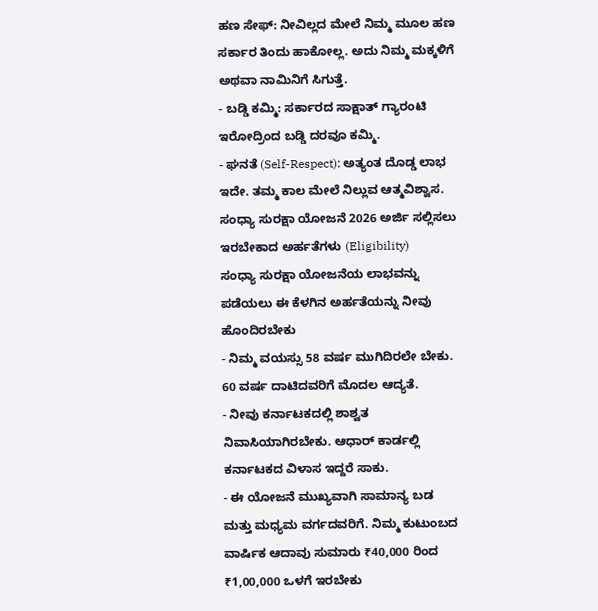ಹಣ ಸೇಫ್: ನೀವಿಲ್ಲದ ಮೇಲೆ ನಿಮ್ಮ ಮೂಲ ಹಣ ಸರ್ಕಾರ ತಿಂದು ಹಾಕೋಲ್ಲ. ಅದು ನಿಮ್ಮ ಮಕ್ಕಳಿಗೆ ಅಥವಾ ನಾಮಿನಿಗೆ ಸಿಗುತ್ತೆ.
- ಬಡ್ಡಿ ಕಮ್ಮಿ: ಸರ್ಕಾರದ ಸಾಕ್ಷಾತ್ ಗ್ಯಾರಂಟಿ ಇರೋದ್ರಿಂದ ಬಡ್ಡಿ ದರವೂ ಕಮ್ಮಿ.
- ಘನತೆ (Self-Respect): ಅತ್ಯಂತ ದೊಡ್ಡ ಲಾಭ ಇದೇ. ತಮ್ಮ ಕಾಲ ಮೇಲೆ ನಿಲ್ಲುವ ಆತ್ಮವಿಶ್ವಾಸ.
ಸಂಧ್ಯಾ ಸುರಕ್ಷಾ ಯೋಜನೆ 2026 ಅರ್ಜಿ ಸಲ್ಲಿಸಲು ಇರಬೇಕಾದ ಅರ್ಹತೆಗಳು (Eligibility)
ಸಂಧ್ಯಾ ಸುರಕ್ಷಾ ಯೋಜನೆಯ ಲಾಭವನ್ನು ಪಡೆಯಲು ಈ ಕೆಳಗಿನ ಅರ್ಹತೆಯನ್ನು ನೀವು ಹೊಂದಿರಬೇಕು
- ನಿಮ್ಮ ವಯಸ್ಸು 58 ವರ್ಷ ಮುಗಿದಿರಲೇ ಬೇಕು. 60 ವರ್ಷ ದಾಟಿದವರಿಗೆ ಮೊದಲ ಆದ್ಯತೆ.
- ನೀವು ಕರ್ನಾಟಕದಲ್ಲಿ ಶಾಶ್ವತ ನಿವಾಸಿಯಾಗಿರಬೇಕು. ಆಧಾರ್ ಕಾರ್ಡಲ್ಲಿ ಕರ್ನಾಟಕದ ವಿಳಾಸ ಇದ್ದರೆ ಸಾಕು.
- ಈ ಯೋಜನೆ ಮುಖ್ಯವಾಗಿ ಸಾಮಾನ್ಯ ಬಡ ಮತ್ತು ಮಧ್ಯಮ ವರ್ಗದವರಿಗೆ. ನಿಮ್ಮ ಕುಟುಂಬದ ವಾರ್ಷಿಕ ಆದಾವು ಸುಮಾರು ₹40,000 ರಿಂದ ₹1,00,000 ಒಳಗೆ ಇರಬೇಕು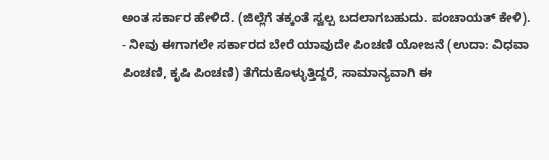ಅಂತ ಸರ್ಕಾರ ಹೇಳಿದೆ. (ಜಿಲ್ಲೆಗೆ ತಕ್ಕಂತೆ ಸ್ವಲ್ಪ ಬದಲಾಗಬಹುದು. ಪಂಚಾಯತ್ ಕೇಳಿ).
- ನೀವು ಈಗಾಗಲೇ ಸರ್ಕಾರದ ಬೇರೆ ಯಾವುದೇ ಪಿಂಚಣಿ ಯೋಜನೆ (ಉದಾ: ವಿಧವಾ ಪಿಂಚಣಿ, ಕೃಷಿ ಪಿಂಚಣಿ) ತೆಗೆದುಕೊಳ್ಳುತ್ತಿದ್ದರೆ, ಸಾಮಾನ್ಯವಾಗಿ ಈ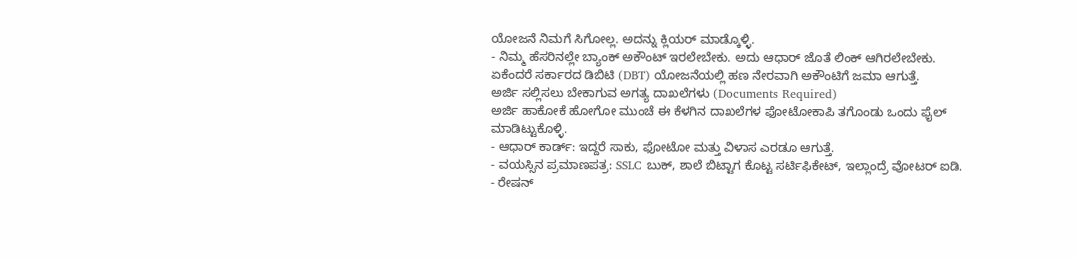ಯೋಜನೆ ನಿಮಗೆ ಸಿಗೋಲ್ಲ. ಅದನ್ನು ಕ್ಲಿಯರ್ ಮಾಡ್ಕೊಳ್ಳಿ.
- ನಿಮ್ಮ ಹೆಸರಿನಲ್ಲೇ ಬ್ಯಾಂಕ್ ಅಕೌಂಟ್ ಇರಲೇಬೇಕು. ಅದು ಆಧಾರ್ ಜೊತೆ ಲಿಂಕ್ ಆಗಿರಲೇಬೇಕು. ಏಕೆಂದರೆ ಸರ್ಕಾರದ ಡಿಬಿಟಿ (DBT) ಯೋಜನೆಯಲ್ಲಿ ಹಣ ನೇರವಾಗಿ ಅಕೌಂಟಿಗೆ ಜಮಾ ಆಗುತ್ತೆ.
ಅರ್ಜಿ ಸಲ್ಲಿಸಲು ಬೇಕಾಗುವ ಅಗತ್ಯ ದಾಖಲೆಗಳು (Documents Required)
ಅರ್ಜಿ ಹಾಕೋಕೆ ಹೋಗೋ ಮುಂಚೆ ಈ ಕೆಳಗಿನ ದಾಖಲೆಗಳ ಫೋಟೋಕಾಪಿ ತಗೊಂಡು ಒಂದು ಫೈಲ್ ಮಾಡಿಟ್ಟುಕೊಳ್ಳಿ.
- ಆಧಾರ್ ಕಾರ್ಡ್: ಇದ್ದರೆ ಸಾಕು, ಫೋಟೋ ಮತ್ತು ವಿಳಾಸ ಎರಡೂ ಆಗುತ್ತೆ.
- ವಯಸ್ಸಿನ ಪ್ರಮಾಣಪತ್ರ: SSLC ಬುಕ್, ಶಾಲೆ ಬಿಟ್ಟಾಗ ಕೊಟ್ಟ ಸರ್ಟಿಫಿಕೇಟ್, ಇಲ್ಲಾಂದ್ರೆ ವೋಟರ್ ಐಡಿ.
- ರೇಷನ್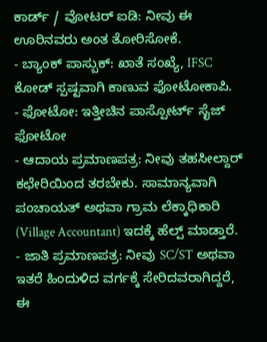ಕಾರ್ಡ್ / ವೋಟರ್ ಐಡಿ: ನೀವು ಈ ಊರಿನವರು ಅಂತ ತೋರಿಸೋಕೆ.
- ಬ್ಯಾಂಕ್ ಪಾಸ್ಬುಕ್: ಖಾತೆ ಸಂಖ್ಯೆ, IFSC ಕೋಡ್ ಸ್ಪಷ್ಟವಾಗಿ ಕಾಣುವ ಫೋಟೋಕಾಪಿ.
- ಫೋಟೋ: ಇತ್ತೀಚಿನ ಪಾಸ್ಪೋರ್ಟ್ ಸೈಜ್ ಫೋಟೋ
- ಆದಾಯ ಪ್ರಮಾಣಪತ್ರ: ನೀವು ತಹಸೀಲ್ದಾರ್ ಕಛೇರಿಯಿಂದ ತರಬೇಕು. ಸಾಮಾನ್ಯವಾಗಿ ಪಂಚಾಯತ್ ಅಥವಾ ಗ್ರಾಮ ಲೆಕ್ಕಾಧಿಕಾರಿ (Village Accountant) ಇದಕ್ಕೆ ಹೆಲ್ಪ್ ಮಾಡ್ತಾರೆ.
- ಜಾತಿ ಪ್ರಮಾಣಪತ್ರ: ನೀವು SC/ST ಅಥವಾ ಇತರೆ ಹಿಂದುಳಿದ ವರ್ಗಕ್ಕೆ ಸೇರಿದವರಾಗಿದ್ದರೆ, ಈ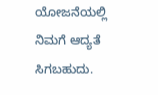ಯೋಜನೆಯಲ್ಲಿ ನಿಮಗೆ ಆದ್ಯತೆ ಸಿಗಬಹುದು.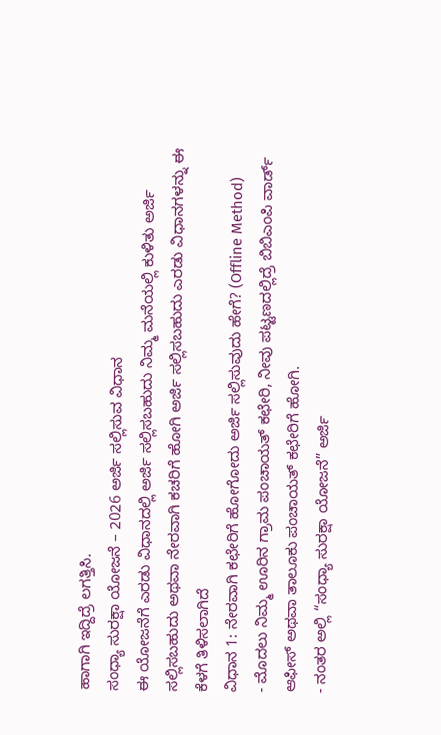ಹಾಗಾಗಿ ಇದ್ದಿದ್ರೆ ಲಗತ್ತಿಸಿ.
ಸಂಧ್ಯಾ ಸುರಕ್ಷಾ ಯೋಜನೆ – 2026 ಅರ್ಜಿ ಸಲ್ಲಿಸುವ ವಿಧಾನ
ಈ ಯೋಜನೆಗೆ ಎರಡು ವಿಧಾನದಲ್ಲಿ ಅರ್ಜಿ ಸಲ್ಲಿಸಬಹುದು ನಿಮ್ಮ ಮನೆಯಲ್ಲಿ ಕುಳಿತು ಅರ್ಜಿ ಸಲ್ಲಿಸಬಹುದು ಅಥವಾ ನೇರವಾಗಿ ಕಚರಿಗೆ ಹೋಗಿ ಅರ್ಜಿ ಸಲ್ಲಿಸಬಹುದು ಎರಡು ವಿಧಾನಗಳನ್ನು ಈ ಕೆಳಗೆ ತಿಳಿಸಲಾಗಿದೆ
ವಿಧಾನ 1: ನೇರವಾಗಿ ಕಛೇರಿಗೆ ಹೋಗೋದು ಅರ್ಜಿ ಸಲ್ಲಿಸುವುದು ಹೇಗೆ? (Offline Method)
- ಮೊದಲು ನಿಮ್ಮ ಊರಿನ ಗ್ರಾಮ ಪಂಚಾಯತ್ ಕಛೇರಿ, ನೀವು ಪಟ್ಟಣದಲ್ಲಿದ್ರೆ ಬಿಬಿಎಂಪಿ ವಾರ್ಡ್ ಆಫೀಸ್ ಅಥವಾ ತಾಲೂಕು ಪಂಚಾಯತ್ ಕಛೇರಿಗೆ ಹೋಗಿ.
- ನಂತರ ಅಲ್ಲಿ “ಸಂಧ್ಯಾ ಸುರಕ್ಷಾ ಯೋಜನೆ” ಅರ್ಜಿ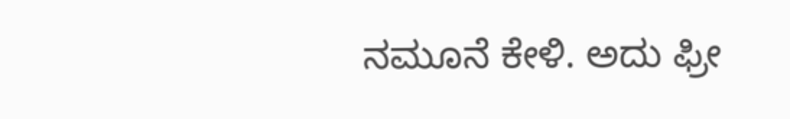ನಮೂನೆ ಕೇಳಿ. ಅದು ಫ್ರೀ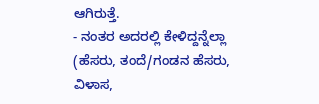ಆಗಿರುತ್ತೆ.
- ನಂತರ ಅದರಲ್ಲಿ ಕೇಳಿದ್ದನ್ನೆಲ್ಲಾ (ಹೆಸರು, ತಂದೆ/ಗಂಡನ ಹೆಸರು, ವಿಳಾಸ,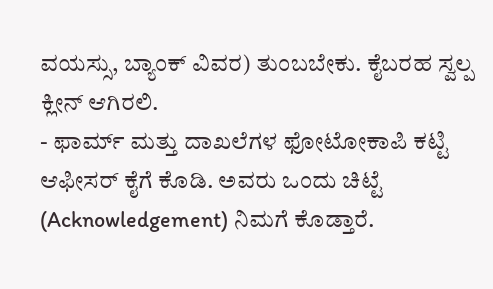ವಯಸ್ಸು, ಬ್ಯಾಂಕ್ ವಿವರ) ತುಂಬಬೇಕು. ಕೈಬರಹ ಸ್ವಲ್ಪ ಕ್ಲೀನ್ ಆಗಿರಲಿ.
- ಫಾರ್ಮ್ ಮತ್ತು ದಾಖಲೆಗಳ ಫೋಟೋಕಾಪಿ ಕಟ್ಟಿ ಆಫೀಸರ್ ಕೈಗೆ ಕೊಡಿ. ಅವರು ಒಂದು ಚಿಟ್ಟೆ (Acknowledgement) ನಿಮಗೆ ಕೊಡ್ತಾರೆ.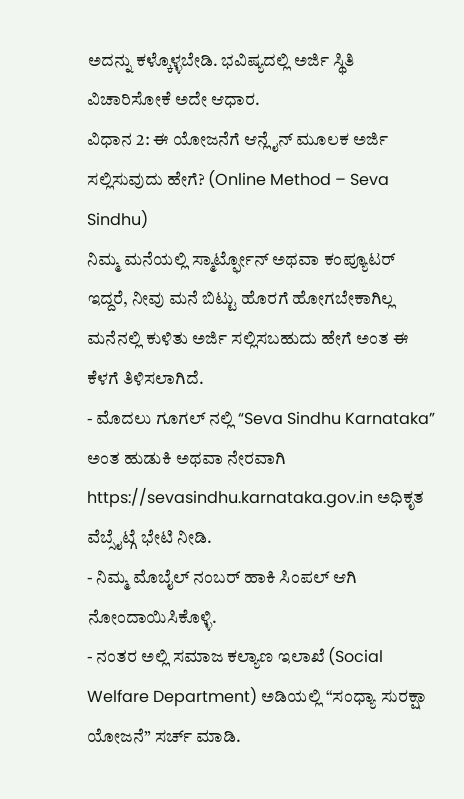ಅದನ್ನು ಕಳ್ಕೊಳ್ಳಬೇಡಿ. ಭವಿಷ್ಯದಲ್ಲಿ ಅರ್ಜಿ ಸ್ಥಿತಿ ವಿಚಾರಿಸೋಕೆ ಅದೇ ಆಧಾರ.
ವಿಧಾನ 2: ಈ ಯೋಜನೆಗೆ ಆನ್ಲೈನ್ ಮೂಲಕ ಅರ್ಜಿ ಸಲ್ಲಿಸುವುದು ಹೇಗೆ? (Online Method – Seva Sindhu)
ನಿಮ್ಮ ಮನೆಯಲ್ಲಿ ಸ್ಮಾರ್ಟ್ಫೋನ್ ಅಥವಾ ಕಂಪ್ಯೂಟರ್ ಇದ್ದರೆ, ನೀವು ಮನೆ ಬಿಟ್ಟು ಹೊರಗೆ ಹೋಗಬೇಕಾಗಿಲ್ಲ ಮನೆನಲ್ಲಿ ಕುಳಿತು ಅರ್ಜಿ ಸಲ್ಲಿಸಬಹುದು ಹೇಗೆ ಅಂತ ಈ ಕೆಳಗೆ ತಿಳಿಸಲಾಗಿದೆ.
- ಮೊದಲು ಗೂಗಲ್ ನಲ್ಲಿ “Seva Sindhu Karnataka” ಅಂತ ಹುಡುಕಿ ಅಥವಾ ನೇರವಾಗಿ https://sevasindhu.karnataka.gov.in ಅಧಿಕೃತ ವೆಬ್ಸೈಟ್ಗೆ ಭೇಟಿ ನೀಡಿ.
- ನಿಮ್ಮ ಮೊಬೈಲ್ ನಂಬರ್ ಹಾಕಿ ಸಿಂಪಲ್ ಆಗಿ ನೋಂದಾಯಿಸಿಕೊಳ್ಳಿ.
- ನಂತರ ಅಲ್ಲಿ ಸಮಾಜ ಕಲ್ಯಾಣ ಇಲಾಖೆ (Social Welfare Department) ಅಡಿಯಲ್ಲಿ “ಸಂಧ್ಯಾ ಸುರಕ್ಷಾ ಯೋಜನೆ” ಸರ್ಚ್ ಮಾಡಿ.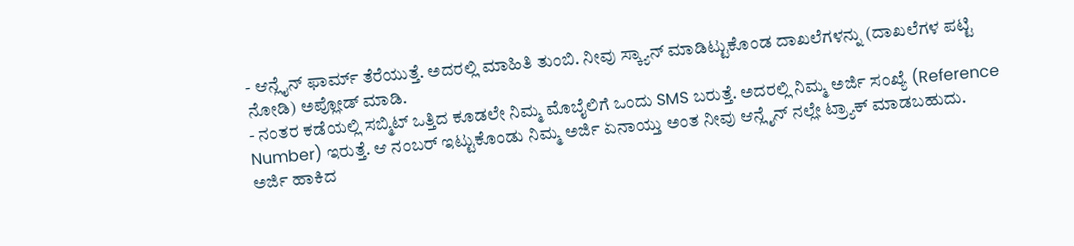- ಆನ್ಲೈನ್ ಫಾರ್ಮ್ ತೆರೆಯುತ್ತೆ. ಅದರಲ್ಲಿ ಮಾಹಿತಿ ತುಂಬಿ. ನೀವು ಸ್ಕ್ಯಾನ್ ಮಾಡಿಟ್ಟುಕೊಂಡ ದಾಖಲೆಗಳನ್ನು (ದಾಖಲೆಗಳ ಪಟ್ಟಿ ನೋಡಿ) ಅಪ್ಲೋಡ್ ಮಾಡಿ.
- ನಂತರ ಕಡೆಯಲ್ಲಿ ಸಬ್ಮಿಟ್ ಒತ್ತಿದ ಕೂಡಲೇ ನಿಮ್ಮ ಮೊಬೈಲಿಗೆ ಒಂದು SMS ಬರುತ್ತೆ. ಅದರಲ್ಲಿ ನಿಮ್ಮ ಅರ್ಜಿ ಸಂಖ್ಯೆ (Reference Number) ಇರುತ್ತೆ. ಆ ನಂಬರ್ ಇಟ್ಟುಕೊಂಡು ನಿಮ್ಮ ಅರ್ಜಿ ಏನಾಯ್ತು ಅಂತ ನೀವು ಆನ್ಲೈನ್ ನಲ್ಲೇ ಟ್ರ್ಯಾಕ್ ಮಾಡಬಹುದು.
ಅರ್ಜಿ ಹಾಕಿದ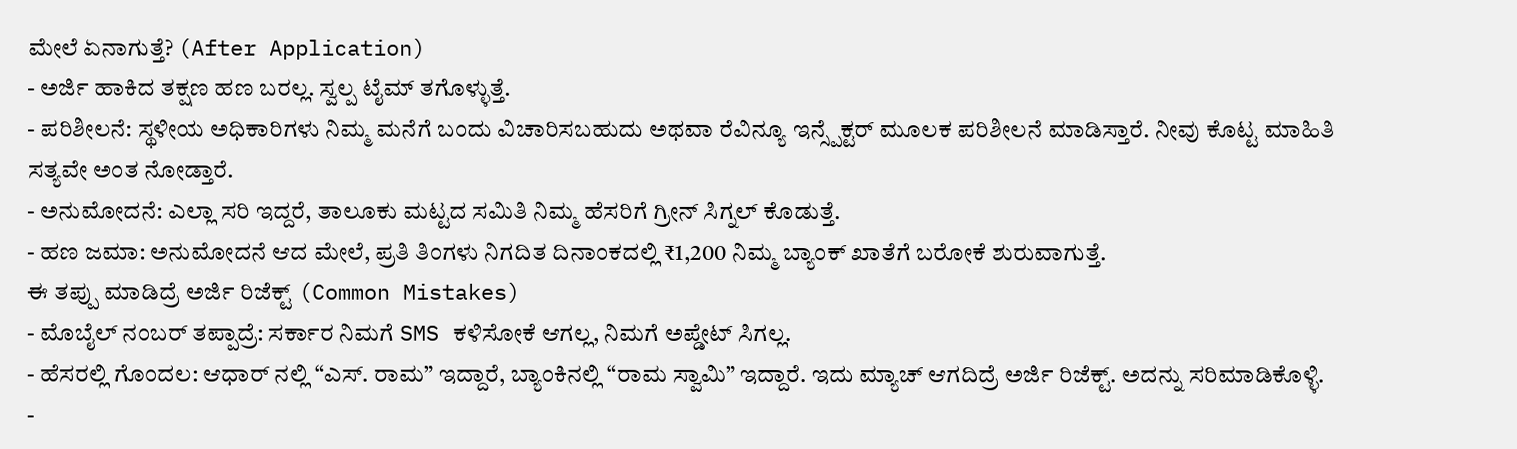ಮೇಲೆ ಏನಾಗುತ್ತೆ? (After Application)
- ಅರ್ಜಿ ಹಾಕಿದ ತಕ್ಷಣ ಹಣ ಬರಲ್ಲ. ಸ್ವಲ್ಪ ಟೈಮ್ ತಗೊಳ್ಳುತ್ತೆ.
- ಪರಿಶೀಲನೆ: ಸ್ಥಳೀಯ ಅಧಿಕಾರಿಗಳು ನಿಮ್ಮ ಮನೆಗೆ ಬಂದು ವಿಚಾರಿಸಬಹುದು ಅಥವಾ ರೆವಿನ್ಯೂ ಇನ್ಸ್ಪೆಕ್ಟರ್ ಮೂಲಕ ಪರಿಶೀಲನೆ ಮಾಡಿಸ್ತಾರೆ. ನೀವು ಕೊಟ್ಟ ಮಾಹಿತಿ ಸತ್ಯವೇ ಅಂತ ನೋಡ್ತಾರೆ.
- ಅನುಮೋದನೆ: ಎಲ್ಲಾ ಸರಿ ಇದ್ದರೆ, ತಾಲೂಕು ಮಟ್ಟದ ಸಮಿತಿ ನಿಮ್ಮ ಹೆಸರಿಗೆ ಗ್ರೀನ್ ಸಿಗ್ನಲ್ ಕೊಡುತ್ತೆ.
- ಹಣ ಜಮಾ: ಅನುಮೋದನೆ ಆದ ಮೇಲೆ, ಪ್ರತಿ ತಿಂಗಳು ನಿಗದಿತ ದಿನಾಂಕದಲ್ಲಿ ₹1,200 ನಿಮ್ಮ ಬ್ಯಾಂಕ್ ಖಾತೆಗೆ ಬರೋಕೆ ಶುರುವಾಗುತ್ತೆ.
ಈ ತಪ್ಪು ಮಾಡಿದ್ರೆ ಅರ್ಜಿ ರಿಜೆಕ್ಟ್ (Common Mistakes)
- ಮೊಬೈಲ್ ನಂಬರ್ ತಪ್ಪಾದ್ರೆ: ಸರ್ಕಾರ ನಿಮಗೆ SMS ಕಳಿಸೋಕೆ ಆಗಲ್ಲ, ನಿಮಗೆ ಅಪ್ಡೇಟ್ ಸಿಗಲ್ಲ.
- ಹೆಸರಲ್ಲಿ ಗೊಂದಲ: ಆಧಾರ್ ನಲ್ಲಿ “ಎಸ್. ರಾಮ” ಇದ್ದಾರೆ, ಬ್ಯಾಂಕಿನಲ್ಲಿ “ರಾಮ ಸ್ವಾಮಿ” ಇದ್ದಾರೆ. ಇದು ಮ್ಯಾಚ್ ಆಗದಿದ್ರೆ ಅರ್ಜಿ ರಿಜೆಕ್ಟ್. ಅದನ್ನು ಸರಿಮಾಡಿಕೊಳ್ಳಿ.
-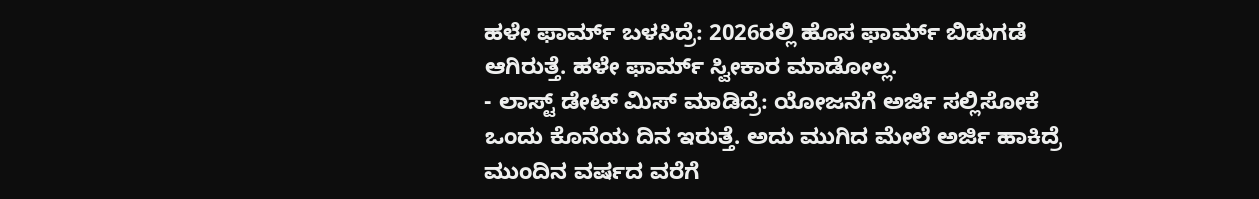ಹಳೇ ಫಾರ್ಮ್ ಬಳಸಿದ್ರೆ: 2026ರಲ್ಲಿ ಹೊಸ ಫಾರ್ಮ್ ಬಿಡುಗಡೆ ಆಗಿರುತ್ತೆ. ಹಳೇ ಫಾರ್ಮ್ ಸ್ವೀಕಾರ ಮಾಡೋಲ್ಲ.
- ಲಾಸ್ಟ್ ಡೇಟ್ ಮಿಸ್ ಮಾಡಿದ್ರೆ: ಯೋಜನೆಗೆ ಅರ್ಜಿ ಸಲ್ಲಿಸೋಕೆ ಒಂದು ಕೊನೆಯ ದಿನ ಇರುತ್ತೆ. ಅದು ಮುಗಿದ ಮೇಲೆ ಅರ್ಜಿ ಹಾಕಿದ್ರೆ ಮುಂದಿನ ವರ್ಷದ ವರೆಗೆ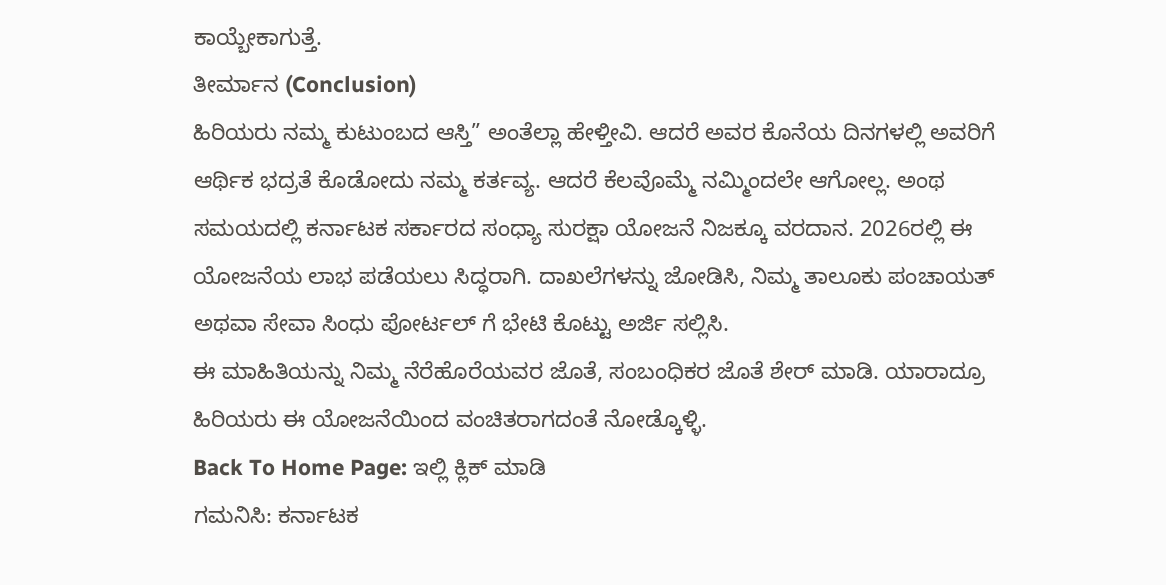ಕಾಯ್ಬೇಕಾಗುತ್ತೆ.
ತೀರ್ಮಾನ (Conclusion)
ಹಿರಿಯರು ನಮ್ಮ ಕುಟುಂಬದ ಆಸ್ತಿ” ಅಂತೆಲ್ಲಾ ಹೇಳ್ತೀವಿ. ಆದರೆ ಅವರ ಕೊನೆಯ ದಿನಗಳಲ್ಲಿ ಅವರಿಗೆ ಆರ್ಥಿಕ ಭದ್ರತೆ ಕೊಡೋದು ನಮ್ಮ ಕರ್ತವ್ಯ. ಆದರೆ ಕೆಲವೊಮ್ಮೆ ನಮ್ಮಿಂದಲೇ ಆಗೋಲ್ಲ. ಅಂಥ ಸಮಯದಲ್ಲಿ ಕರ್ನಾಟಕ ಸರ್ಕಾರದ ಸಂಧ್ಯಾ ಸುರಕ್ಷಾ ಯೋಜನೆ ನಿಜಕ್ಕೂ ವರದಾನ. 2026ರಲ್ಲಿ ಈ ಯೋಜನೆಯ ಲಾಭ ಪಡೆಯಲು ಸಿದ್ಧರಾಗಿ. ದಾಖಲೆಗಳನ್ನು ಜೋಡಿಸಿ, ನಿಮ್ಮ ತಾಲೂಕು ಪಂಚಾಯತ್ ಅಥವಾ ಸೇವಾ ಸಿಂಧು ಪೋರ್ಟಲ್ ಗೆ ಭೇಟಿ ಕೊಟ್ಟು ಅರ್ಜಿ ಸಲ್ಲಿಸಿ.
ಈ ಮಾಹಿತಿಯನ್ನು ನಿಮ್ಮ ನೆರೆಹೊರೆಯವರ ಜೊತೆ, ಸಂಬಂಧಿಕರ ಜೊತೆ ಶೇರ್ ಮಾಡಿ. ಯಾರಾದ್ರೂ ಹಿರಿಯರು ಈ ಯೋಜನೆಯಿಂದ ವಂಚಿತರಾಗದಂತೆ ನೋಡ್ಕೊಳ್ಳಿ.
Back To Home Page: ಇಲ್ಲಿ ಕ್ಲಿಕ್ ಮಾಡಿ
ಗಮನಿಸಿ: ಕರ್ನಾಟಕ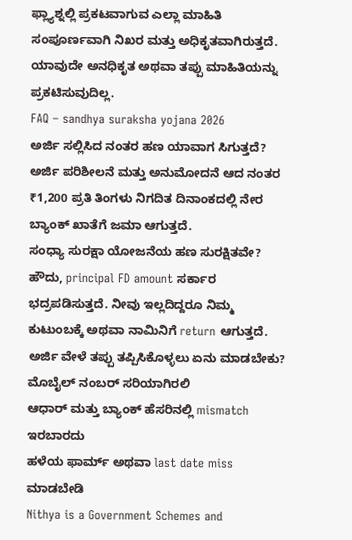ಫ್ಲ್ಯಾಶ್ನಲ್ಲಿ ಪ್ರಕಟವಾಗುವ ಎಲ್ಲಾ ಮಾಹಿತಿ ಸಂಪೂರ್ಣವಾಗಿ ನಿಖರ ಮತ್ತು ಅಧಿಕೃತವಾಗಿರುತ್ತದೆ. ಯಾವುದೇ ಅನಧಿಕೃತ ಅಥವಾ ತಪ್ಪು ಮಾಹಿತಿಯನ್ನು ಪ್ರಕಟಿಸುವುದಿಲ್ಲ.
FAQ – sandhya suraksha yojana 2026
ಅರ್ಜಿ ಸಲ್ಲಿಸಿದ ನಂತರ ಹಣ ಯಾವಾಗ ಸಿಗುತ್ತದೆ?
ಅರ್ಜಿ ಪರಿಶೀಲನೆ ಮತ್ತು ಅನುಮೋದನೆ ಆದ ನಂತರ ₹1,200 ಪ್ರತಿ ತಿಂಗಳು ನಿಗದಿತ ದಿನಾಂಕದಲ್ಲಿ ನೇರ ಬ್ಯಾಂಕ್ ಖಾತೆಗೆ ಜಮಾ ಆಗುತ್ತದೆ.
ಸಂಧ್ಯಾ ಸುರಕ್ಷಾ ಯೋಜನೆಯ ಹಣ ಸುರಕ್ಷಿತವೇ?
ಹೌದು, principal FD amount ಸರ್ಕಾರ ಭದ್ರಪಡಿಸುತ್ತದೆ. ನೀವು ಇಲ್ಲದಿದ್ದರೂ ನಿಮ್ಮ ಕುಟುಂಬಕ್ಕೆ ಅಥವಾ ನಾಮಿನಿಗೆ return ಆಗುತ್ತದೆ.
ಅರ್ಜಿ ವೇಳೆ ತಪ್ಪು ತಪ್ಪಿಸಿಕೊಳ್ಳಲು ಏನು ಮಾಡಬೇಕು?
ಮೊಬೈಲ್ ನಂಬರ್ ಸರಿಯಾಗಿರಲಿ
ಆಧಾರ್ ಮತ್ತು ಬ್ಯಾಂಕ್ ಹೆಸರಿನಲ್ಲಿ mismatch ಇರಬಾರದು
ಹಳೆಯ ಫಾರ್ಮ್ ಅಥವಾ last date miss ಮಾಡಬೇಡಿ
Nithya is a Government Schemes and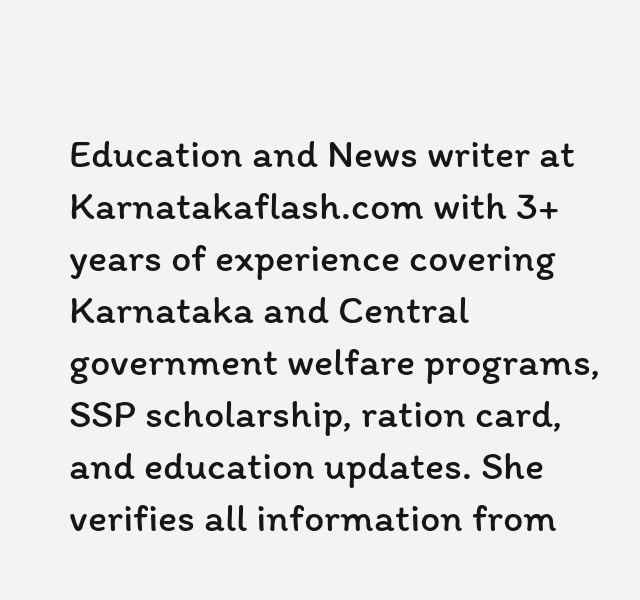Education and News writer at Karnatakaflash.com with 3+ years of experience covering Karnataka and Central government welfare programs, SSP scholarship, ration card, and education updates. She verifies all information from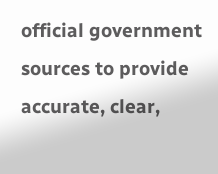official government sources to provide accurate, clear,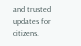and trusted updates for citizens.